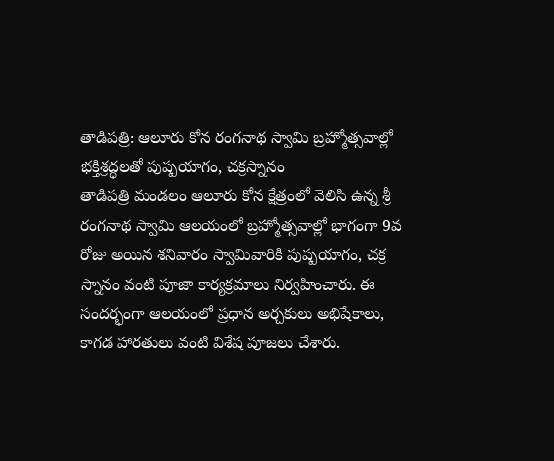తాడిపత్రి: ఆలూరు కోన రంగనాథ స్వామి బ్రహ్మోత్సవాల్లో భక్తిశ్రద్ధలతో పుష్పయాగం, చక్రస్నానం
తాడిపత్రి మండలం ఆలూరు కోన క్షేత్రంలో వెలిసి ఉన్న శ్రీ రంగనాథ స్వామి ఆలయంలో బ్రహ్మోత్సవాల్లో భాగంగా 9వ రోజు అయిన శనివారం స్వామివారికి పుష్పయాగం, చక్ర స్నానం వంటి పూజా కార్యక్రమాలు నిర్వహించారు. ఈ సందర్భంగా ఆలయంలో ప్రధాన అర్చకులు అభిషేకాలు, కాగడ హారతులు వంటి విశేష పూజలు చేశారు.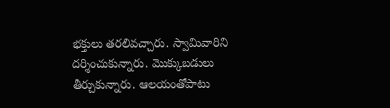భక్తులు తరలివచ్చారు. స్వామివారిని దర్శించుకున్నారు. మొక్కుబడులు తీర్చుకున్నారు. ఆలయంతోపాటు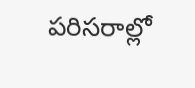పరిసరాల్లో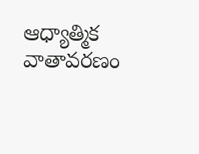ఆధ్యాత్మిక వాతావరణం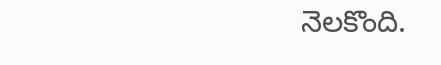నెలకొంది.